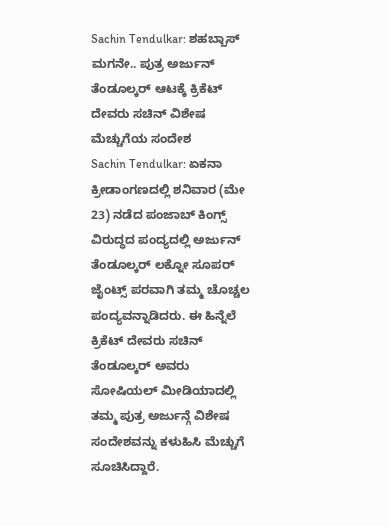Sachin Tendulkar: ಶಹಬ್ಬಾಸ್ ಮಗನೇ.. ಪುತ್ರ ಅರ್ಜುನ್ ತೆಂಡೂಲ್ಕರ್ ಆಟಕ್ಕೆ ಕ್ರಿಕೆಟ್ ದೇವರು ಸಚಿನ್ ವಿಶೇಷ ಮೆಚ್ಚುಗೆಯ ಸಂದೇಶ
Sachin Tendulkar: ಏಕನಾ ಕ್ರೀಡಾಂಗಣದಲ್ಲಿ ಶನಿವಾರ (ಮೇ 23) ನಡೆದ ಪಂಜಾಬ್ ಕಿಂಗ್ಸ್ ವಿರುದ್ಧದ ಪಂದ್ಯದಲ್ಲಿ ಅರ್ಜುನ್ ತೆಂಡೂಲ್ಕರ್ ಲಕ್ನೋ ಸೂಪರ್ ಜೈಂಟ್ಸ್ ಪರವಾಗಿ ತಮ್ಮ ಚೊಚ್ಚಲ ಪಂದ್ಯವನ್ನಾಡಿದರು. ಈ ಹಿನ್ನೆಲೆ ಕ್ರಿಕೆಟ್ ದೇವರು ಸಚಿನ್ ತೆಂಡೂಲ್ಕರ್ ಅವರು ಸೋಷಿಯಲ್ ಮೀಡಿಯಾದಲ್ಲಿ ತಮ್ಮ ಪುತ್ರ ಅರ್ಜುನ್ಗೆ ವಿಶೇಷ ಸಂದೇಶವನ್ನು ಕಳುಹಿಸಿ ಮೆಚ್ಚುಗೆ ಸೂಚಿಸಿದ್ದಾರೆ.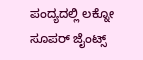ಪಂದ್ಯದಲ್ಲಿ ಲಕ್ನೋ ಸೂಪರ್ ಜೈಂಟ್ಸ್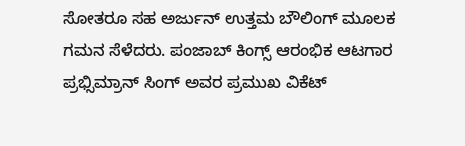ಸೋತರೂ ಸಹ ಅರ್ಜುನ್ ಉತ್ತಮ ಬೌಲಿಂಗ್ ಮೂಲಕ ಗಮನ ಸೆಳೆದರು. ಪಂಜಾಬ್ ಕಿಂಗ್ಸ್ ಆರಂಭಿಕ ಆಟಗಾರ ಪ್ರಭ್ಸಿಮ್ರಾನ್ ಸಿಂಗ್ ಅವರ ಪ್ರಮುಖ ವಿಕೆಟ್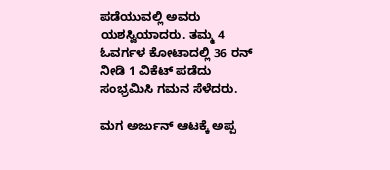ಪಡೆಯುವಲ್ಲಿ ಅವರು ಯಶಸ್ವಿಯಾದರು. ತಮ್ಮ 4 ಓವರ್ಗಳ ಕೋಟಾದಲ್ಲಿ 36 ರನ್ ನೀಡಿ 1 ವಿಕೆಟ್ ಪಡೆದು ಸಂಭ್ರಮಿಸಿ ಗಮನ ಸೆಳೆದರು.

ಮಗ ಅರ್ಜುನ್ ಆಟಕ್ಕೆ ಅಪ್ಪ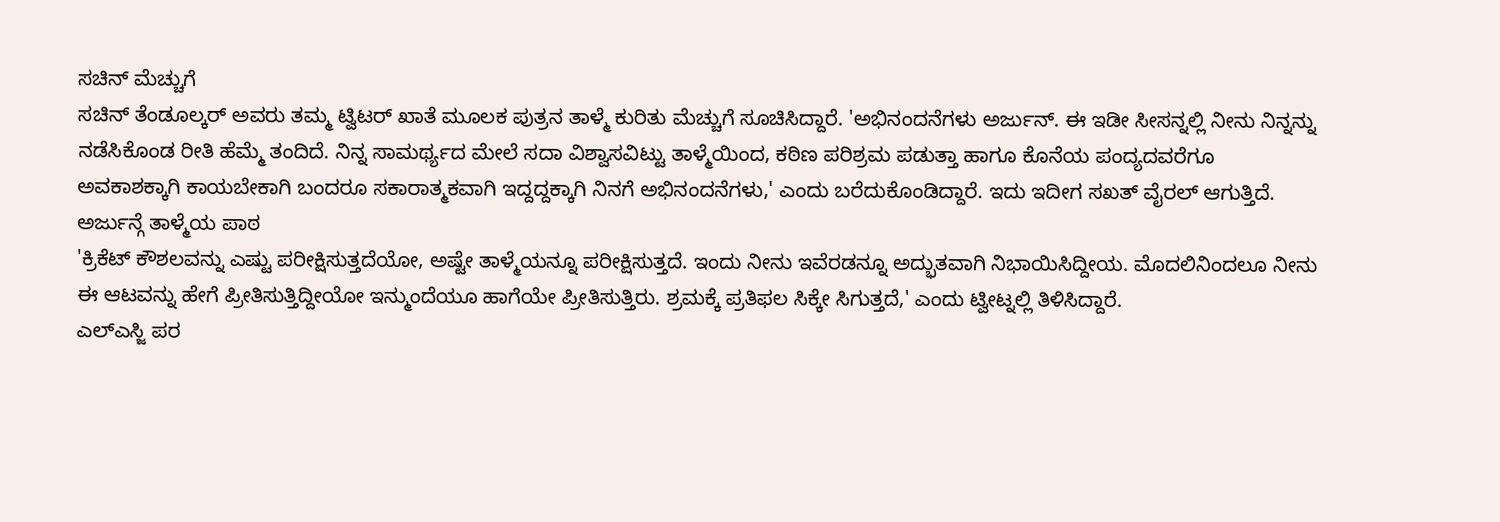ಸಚಿನ್ ಮೆಚ್ಚುಗೆ
ಸಚಿನ್ ತೆಂಡೂಲ್ಕರ್ ಅವರು ತಮ್ಮ ಟ್ವಿಟರ್ ಖಾತೆ ಮೂಲಕ ಪುತ್ರನ ತಾಳ್ಮೆ ಕುರಿತು ಮೆಚ್ಚುಗೆ ಸೂಚಿಸಿದ್ದಾರೆ. 'ಅಭಿನಂದನೆಗಳು ಅರ್ಜುನ್. ಈ ಇಡೀ ಸೀಸನ್ನಲ್ಲಿ ನೀನು ನಿನ್ನನ್ನು ನಡೆಸಿಕೊಂಡ ರೀತಿ ಹೆಮ್ಮೆ ತಂದಿದೆ. ನಿನ್ನ ಸಾಮರ್ಥ್ಯದ ಮೇಲೆ ಸದಾ ವಿಶ್ವಾಸವಿಟ್ಟು ತಾಳ್ಮೆಯಿಂದ, ಕಠಿಣ ಪರಿಶ್ರಮ ಪಡುತ್ತಾ ಹಾಗೂ ಕೊನೆಯ ಪಂದ್ಯದವರೆಗೂ ಅವಕಾಶಕ್ಕಾಗಿ ಕಾಯಬೇಕಾಗಿ ಬಂದರೂ ಸಕಾರಾತ್ಮಕವಾಗಿ ಇದ್ದದ್ದಕ್ಕಾಗಿ ನಿನಗೆ ಅಭಿನಂದನೆಗಳು,' ಎಂದು ಬರೆದುಕೊಂಡಿದ್ದಾರೆ. ಇದು ಇದೀಗ ಸಖತ್ ವೈರಲ್ ಆಗುತ್ತಿದೆ.
ಅರ್ಜುನ್ಗೆ ತಾಳ್ಮೆಯ ಪಾಠ
'ಕ್ರಿಕೆಟ್ ಕೌಶಲವನ್ನು ಎಷ್ಟು ಪರೀಕ್ಷಿಸುತ್ತದೆಯೋ, ಅಷ್ಟೇ ತಾಳ್ಮೆಯನ್ನೂ ಪರೀಕ್ಷಿಸುತ್ತದೆ. ಇಂದು ನೀನು ಇವೆರಡನ್ನೂ ಅದ್ಭುತವಾಗಿ ನಿಭಾಯಿಸಿದ್ದೀಯ. ಮೊದಲಿನಿಂದಲೂ ನೀನು ಈ ಆಟವನ್ನು ಹೇಗೆ ಪ್ರೀತಿಸುತ್ತಿದ್ದೀಯೋ ಇನ್ಮುಂದೆಯೂ ಹಾಗೆಯೇ ಪ್ರೀತಿಸುತ್ತಿರು. ಶ್ರಮಕ್ಕೆ ಪ್ರತಿಫಲ ಸಿಕ್ಕೇ ಸಿಗುತ್ತದೆ,' ಎಂದು ಟ್ವೀಟ್ನಲ್ಲಿ ತಿಳಿಸಿದ್ದಾರೆ.
ಎಲ್ಎಸ್ಜಿ ಪರ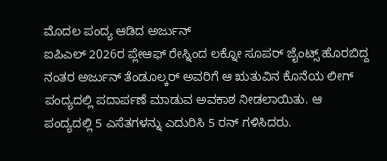ಮೊದಲ ಪಂದ್ಯ ಆಡಿದ ಅರ್ಜುನ್
ಐಪಿಎಲ್ 2026ರ ಪ್ಲೇಆಫ್ ರೇಸ್ನಿಂದ ಲಕ್ನೋ ಸೂಪರ್ ಜೈಂಟ್ಸ್ ಹೊರಬಿದ್ದ ನಂತರ ಅರ್ಜುನ್ ತೆಂಡೂಲ್ಕರ್ ಅವರಿಗೆ ಆ ಋತುವಿನ ಕೊನೆಯ ಲೀಗ್ ಪಂದ್ಯದಲ್ಲಿ ಪದಾರ್ಪಣೆ ಮಾಡುವ ಅವಕಾಶ ನೀಡಲಾಯಿತು. ಆ ಪಂದ್ಯದಲ್ಲಿ 5 ಎಸೆತಗಳನ್ನು ಎದುರಿಸಿ 5 ರನ್ ಗಳಿಸಿದರು.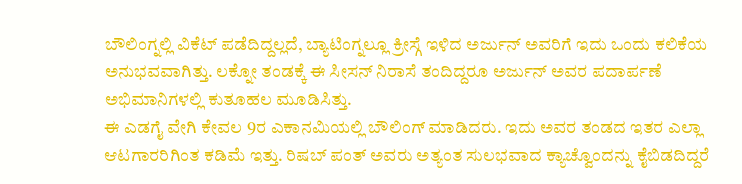ಬೌಲಿಂಗ್ನಲ್ಲಿ ವಿಕೆಟ್ ಪಡೆದಿದ್ದಲ್ಲದೆ, ಬ್ಯಾಟಿಂಗ್ನಲ್ಲೂ ಕ್ರೀಸ್ಗೆ ಇಳಿದ ಅರ್ಜುನ್ ಅವರಿಗೆ ಇದು ಒಂದು ಕಲಿಕೆಯ ಅನುಭವವಾಗಿತ್ತು. ಲಕ್ನೋ ತಂಡಕ್ಕೆ ಈ ಸೀಸನ್ ನಿರಾಸೆ ತಂದಿದ್ದರೂ ಅರ್ಜುನ್ ಅವರ ಪದಾರ್ಪಣೆ ಅಭಿಮಾನಿಗಳಲ್ಲಿ ಕುತೂಹಲ ಮೂಡಿಸಿತ್ತು.
ಈ ಎಡಗೈ ವೇಗಿ ಕೇವಲ 9ರ ಎಕಾನಮಿಯಲ್ಲಿ ಬೌಲಿಂಗ್ ಮಾಡಿದರು. ಇದು ಅವರ ತಂಡದ ಇತರ ಎಲ್ಲಾ ಆಟಗಾರರಿಗಿಂತ ಕಡಿಮೆ ಇತ್ತು. ರಿಷಬ್ ಪಂತ್ ಅವರು ಅತ್ಯಂತ ಸುಲಭವಾದ ಕ್ಯಾಚ್ವೊಂದನ್ನು ಕೈಬಿಡದಿದ್ದರೆ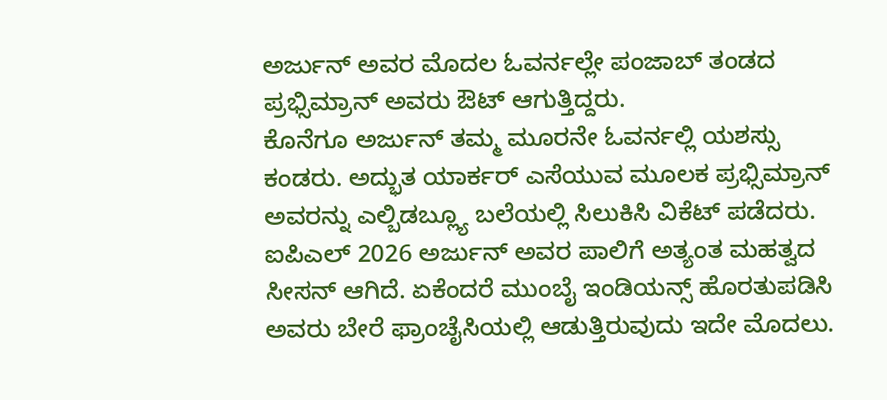ಅರ್ಜುನ್ ಅವರ ಮೊದಲ ಓವರ್ನಲ್ಲೇ ಪಂಜಾಬ್ ತಂಡದ ಪ್ರಭ್ಸಿಮ್ರಾನ್ ಅವರು ಔಟ್ ಆಗುತ್ತಿದ್ದರು.
ಕೊನೆಗೂ ಅರ್ಜುನ್ ತಮ್ಮ ಮೂರನೇ ಓವರ್ನಲ್ಲಿ ಯಶಸ್ಸು ಕಂಡರು. ಅದ್ಭುತ ಯಾರ್ಕರ್ ಎಸೆಯುವ ಮೂಲಕ ಪ್ರಭ್ಸಿಮ್ರಾನ್ ಅವರನ್ನು ಎಲ್ಬಿಡಬ್ಲ್ಯೂ ಬಲೆಯಲ್ಲಿ ಸಿಲುಕಿಸಿ ವಿಕೆಟ್ ಪಡೆದರು. ಐಪಿಎಲ್ 2026 ಅರ್ಜುನ್ ಅವರ ಪಾಲಿಗೆ ಅತ್ಯಂತ ಮಹತ್ವದ ಸೀಸನ್ ಆಗಿದೆ. ಏಕೆಂದರೆ ಮುಂಬೈ ಇಂಡಿಯನ್ಸ್ ಹೊರತುಪಡಿಸಿ ಅವರು ಬೇರೆ ಫ್ರಾಂಚೈಸಿಯಲ್ಲಿ ಆಡುತ್ತಿರುವುದು ಇದೇ ಮೊದಲು.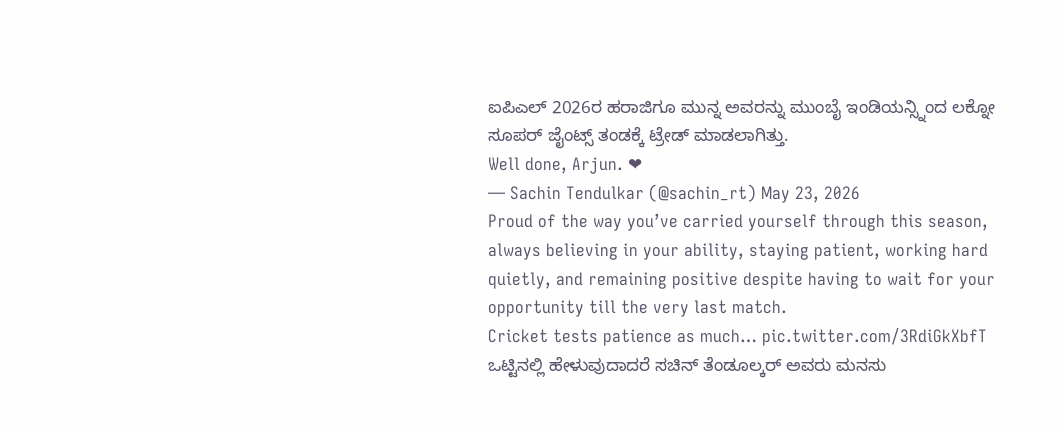ಐಪಿಎಲ್ 2026ರ ಹರಾಜಿಗೂ ಮುನ್ನ ಅವರನ್ನು ಮುಂಬೈ ಇಂಡಿಯನ್ಸ್ನಿಂದ ಲಕ್ನೋ ಸೂಪರ್ ಜೈಂಟ್ಸ್ ತಂಡಕ್ಕೆ ಟ್ರೇಡ್ ಮಾಡಲಾಗಿತ್ತು.
Well done, Arjun. ❤
— Sachin Tendulkar (@sachin_rt) May 23, 2026
Proud of the way you’ve carried yourself through this season, always believing in your ability, staying patient, working hard quietly, and remaining positive despite having to wait for your opportunity till the very last match.
Cricket tests patience as much… pic.twitter.com/3RdiGkXbfT
ಒಟ್ಟಿನಲ್ಲಿ ಹೇಳುವುದಾದರೆ ಸಚಿನ್ ತೆಂಡೂಲ್ಕರ್ ಅವರು ಮನಸು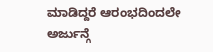ಮಾಡಿದ್ದರೆ ಆರಂಭದಿಂದಲೇ ಅರ್ಜುನ್ಗೆ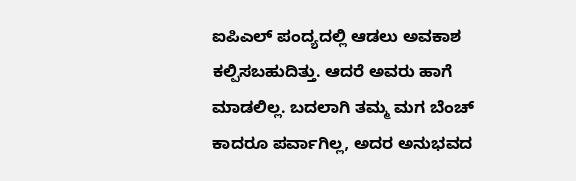ಐಪಿಎಲ್ ಪಂದ್ಯದಲ್ಲಿ ಆಡಲು ಅವಕಾಶ ಕಲ್ಪಿಸಬಹುದಿತ್ತು. ಆದರೆ ಅವರು ಹಾಗೆ ಮಾಡಲಿಲ್ಲ. ಬದಲಾಗಿ ತಮ್ಮ ಮಗ ಬೆಂಚ್ ಕಾದರೂ ಪರ್ವಾಗಿಲ್ಲ, ಅದರ ಅನುಭವದ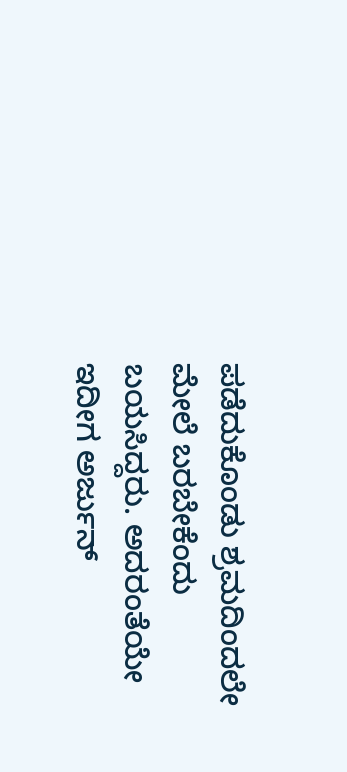ಪಡೆದುಕೊಂಡು ಶ್ರಮದಿಂದಲೇ ಮೇಲೆ ಬರಬೇಕೆಂದು ಬಯಸಿದ್ದರು. ಅದರಂತೆಯೇ ಇದೀಗ ಅರ್ಜುನ್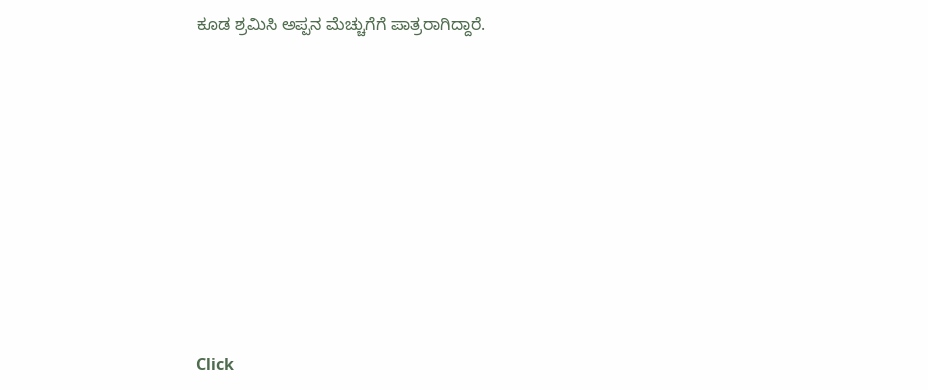ಕೂಡ ಶ್ರಮಿಸಿ ಅಪ್ಪನ ಮೆಚ್ಚುಗೆಗೆ ಪಾತ್ರರಾಗಿದ್ದಾರೆ.












Click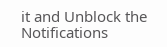it and Unblock the Notifications